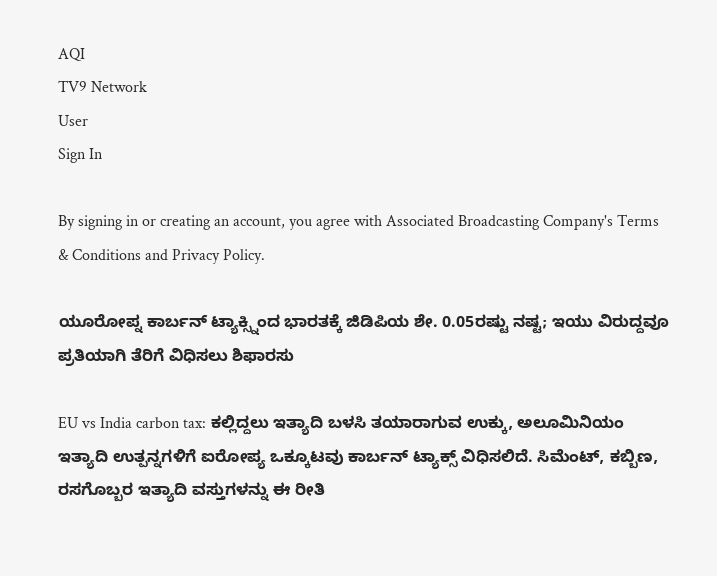AQI
TV9 Network
User
Sign In

By signing in or creating an account, you agree with Associated Broadcasting Company's Terms & Conditions and Privacy Policy.

ಯೂರೋಪ್ನ ಕಾರ್ಬನ್ ಟ್ಯಾಕ್ಸ್ನಿಂದ ಭಾರತಕ್ಕೆ ಜಿಡಿಪಿಯ ಶೇ. 0.05ರಷ್ಟು ನಷ್ಟ; ಇಯು ವಿರುದ್ದವೂ ಪ್ರತಿಯಾಗಿ ತೆರಿಗೆ ವಿಧಿಸಲು ಶಿಫಾರಸು

EU vs India carbon tax: ಕಲ್ಲಿದ್ದಲು ಇತ್ಯಾದಿ ಬಳಸಿ ತಯಾರಾಗುವ ಉಕ್ಕು, ಅಲೂಮಿನಿಯಂ ಇತ್ಯಾದಿ ಉತ್ಪನ್ನಗಳಿಗೆ ಐರೋಪ್ಯ ಒಕ್ಕೂಟವು ಕಾರ್ಬನ್ ಟ್ಯಾಕ್ಸ್ ವಿಧಿಸಲಿದೆ. ಸಿಮೆಂಟ್, ಕಬ್ಬಿಣ, ರಸಗೊಬ್ಬರ ಇತ್ಯಾದಿ ವಸ್ತುಗಳನ್ನು ಈ ರೀತಿ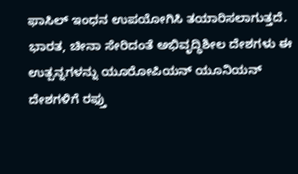ಫಾಸಿಲ್ ಇಂಧನ ಉಪಯೋಗಿಸಿ ತಯಾರಿಸಲಾಗುತ್ತದೆ. ಭಾರತ, ಚೀನಾ ಸೇರಿದಂತೆ ಅಭಿವೃದ್ಧಿಶೀಲ ದೇಶಗಳು ಈ ಉತ್ಪನ್ನಗಳನ್ನು ಯೂರೋಪಿಯನ್ ಯೂನಿಯನ್ ದೇಶಗಳಿಗೆ ರಫ್ತು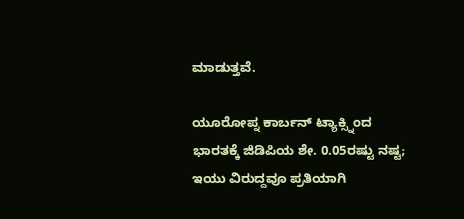ಮಾಡುತ್ತವೆ.

ಯೂರೋಪ್ನ ಕಾರ್ಬನ್ ಟ್ಯಾಕ್ಸ್ನಿಂದ ಭಾರತಕ್ಕೆ ಜಿಡಿಪಿಯ ಶೇ. 0.05ರಷ್ಟು ನಷ್ಟ; ಇಯು ವಿರುದ್ದವೂ ಪ್ರತಿಯಾಗಿ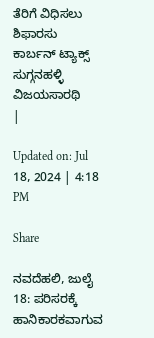ತೆರಿಗೆ ವಿಧಿಸಲು ಶಿಫಾರಸು
ಕಾರ್ಬನ್ ಟ್ಯಾಕ್ಸ್
ಸುಗ್ಗನಹಳ್ಳಿ ವಿಜಯಸಾರಥಿ
|

Updated on: Jul 18, 2024 | 4:18 PM

Share

ನವದೆಹಲಿ, ಜುಲೈ 18: ಪರಿಸರಕ್ಕೆ ಹಾನಿಕಾರಕವಾಗುವ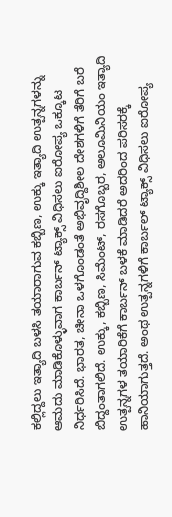ಕಲ್ಲಿದ್ದಲು ಇತ್ಯಾದಿ ಬಳಸಿ ತಯಾರಾಗುವ ಕಬ್ಬಿಣ, ಉಕ್ಕು ಇತ್ಯಾದಿ ಉತ್ಪನ್ನಗಳನ್ನು ಆಮದು ಮಾಡಿಕೊಳ್ಳುವಾಗ ಕಾರ್ಬನ್ ಟ್ಯಾಕ್ಸ್ ವಿಧಿಸಲು ಐರೋಪ್ಯ ಒಕ್ಕೂಟ ನಿರ್ಧರಿಸಿದೆ. ಭಾರತ, ಚೀನಾ ಒಳಗೊಂಡಂತೆ ಅಭಿವೃದ್ದಿಶೀಲ ದೇಶಗಳಿಗೆ ತೆರಿಗೆ ಬರೆ ಬಿದ್ದಂತಾಗಲಿದೆ. ಉಕ್ಕು, ಕಬ್ಬಿಣ, ಸಿಮೆಂಟ್, ರಸಗೊಬ್ಬರ, ಅಲೂಮಿನಿಯಂ ಇತ್ಯಾದಿ ಉತ್ಪನ್ನಗಳ ತಯಾರಿಕೆಗೆ ಕಾರ್ಬನ್ ಬಳಕೆ ಮಾಡಿದರೆ ಅದರಿಂದ ಪರಿಸರಕ್ಕೆ ಹಾನಿಯಾಗುತ್ತದೆ. ಅಂಥ ಉತ್ಪನ್ನಗಳಿಗೆ ಕಾರ್ಬಲ್ ಟ್ಯಾಕ್ಸ್ ವಿಧಿಸಲು ಐರೋಪ್ಯ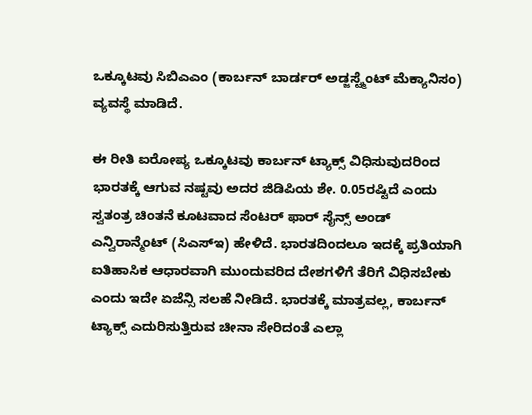ಒಕ್ಕೂಟವು ಸಿಬಿಎಎಂ (ಕಾರ್ಬನ್ ಬಾರ್ಡರ್ ಅಡ್ಜಸ್ಟ್ಮೆಂಟ್ ಮೆಕ್ಯಾನಿಸಂ) ವ್ಯವಸ್ಥೆ ಮಾಡಿದೆ.

ಈ ರೀತಿ ಐರೋಪ್ಯ ಒಕ್ಕೂಟವು ಕಾರ್ಬನ್ ಟ್ಯಾಕ್ಸ್ ವಿಧಿಸುವುದರಿಂದ ಭಾರತಕ್ಕೆ ಆಗುವ ನಷ್ಟವು ಅದರ ಜಿಡಿಪಿಯ ಶೇ. 0.05ರಷ್ಟಿದೆ ಎಂದು ಸ್ವತಂತ್ರ ಚಿಂತನೆ ಕೂಟವಾದ ಸೆಂಟರ್ ಫಾರ್ ಸೈನ್ಸ್ ಅಂಡ್ ಎನ್ವಿರಾನ್ಮೆಂಟ್ (ಸಿಎಸ್ಇ) ಹೇಳಿದೆ. ಭಾರತದಿಂದಲೂ ಇದಕ್ಕೆ ಪ್ರತಿಯಾಗಿ ಐತಿಹಾಸಿಕ ಆಧಾರವಾಗಿ ಮುಂದುವರಿದ ದೇಶಗಳಿಗೆ ತೆರಿಗೆ ವಿಧಿಸಬೇಕು ಎಂದು ಇದೇ ಏಜೆನ್ಸಿ ಸಲಹೆ ನೀಡಿದೆ. ಭಾರತಕ್ಕೆ ಮಾತ್ರವಲ್ಲ, ಕಾರ್ಬನ್ ಟ್ಯಾಕ್ಸ್ ಎದುರಿಸುತ್ತಿರುವ ಚೀನಾ ಸೇರಿದಂತೆ ಎಲ್ಲಾ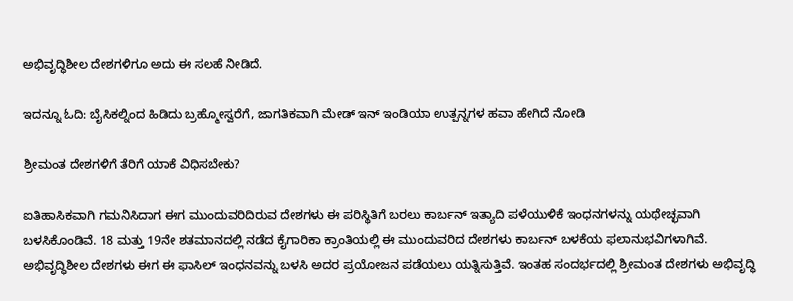ಅಭಿವೃದ್ಧಿಶೀಲ ದೇಶಗಳಿಗೂ ಅದು ಈ ಸಲಹೆ ನೀಡಿದೆ.

ಇದನ್ನೂ ಓದಿ: ಬೈಸಿಕಲ್ನಿಂದ ಹಿಡಿದು ಬ್ರಹ್ಮೋಸ್ವರೆಗೆ, ಜಾಗತಿಕವಾಗಿ ಮೇಡ್ ಇನ್ ಇಂಡಿಯಾ ಉತ್ಪನ್ನಗಳ ಹವಾ ಹೇಗಿದೆ ನೋಡಿ

ಶ್ರೀಮಂತ ದೇಶಗಳಿಗೆ ತೆರಿಗೆ ಯಾಕೆ ವಿಧಿಸಬೇಕು?

ಐತಿಹಾಸಿಕವಾಗಿ ಗಮನಿಸಿದಾಗ ಈಗ ಮುಂದುವರಿದಿರುವ ದೇಶಗಳು ಈ ಪರಿಸ್ಥಿತಿಗೆ ಬರಲು ಕಾರ್ಬನ್ ಇತ್ಯಾದಿ ಪಳೆಯುಳಿಕೆ ಇಂಧನಗಳನ್ನು ಯಥೇಚ್ಛವಾಗಿ ಬಳಸಿಕೊಂಡಿವೆ. 18 ಮತ್ತು 19ನೇ ಶತಮಾನದಲ್ಲಿ ನಡೆದ ಕೈಗಾರಿಕಾ ಕ್ರಾಂತಿಯಲ್ಲಿ ಈ ಮುಂದುವರಿದ ದೇಶಗಳು ಕಾರ್ಬನ್ ಬಳಕೆಯ ಫಲಾನುಭವಿಗಳಾಗಿವೆ. ಅಭಿವೃದ್ಧಿಶೀಲ ದೇಶಗಳು ಈಗ ಈ ಫಾಸಿಲ್ ಇಂಧನವನ್ನು ಬಳಸಿ ಅದರ ಪ್ರಯೋಜನ ಪಡೆಯಲು ಯತ್ನಿಸುತ್ತಿವೆ. ಇಂತಹ ಸಂದರ್ಭದಲ್ಲಿ ಶ್ರೀಮಂತ ದೇಶಗಳು ಅಭಿವೃದ್ಧಿ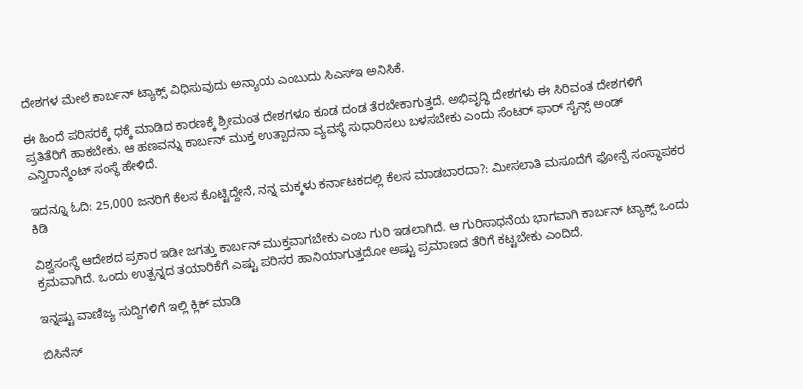ದೇಶಗಳ ಮೇಲೆ ಕಾರ್ಬನ್ ಟ್ಯಾಕ್ಸ್ ವಿಧಿಸುವುದು ಅನ್ಯಾಯ ಎಂಬುದು ಸಿಎಸ್ಇ ಅನಿಸಿಕೆ.

ಈ ಹಿಂದೆ ಪರಿಸರಕ್ಕೆ ಧಕ್ಕೆ ಮಾಡಿದ ಕಾರಣಕ್ಕೆ ಶ್ರೀಮಂತ ದೇಶಗಳೂ ಕೂಡ ದಂಡ ತೆರಬೇಕಾಗುತ್ತದೆ. ಅಭಿವೃದ್ಧಿ ದೇಶಗಳು ಈ ಸಿರಿವಂತ ದೇಶಗಳಿಗೆ ಪ್ರತಿತೆರಿಗೆ ಹಾಕಬೇಕು. ಆ ಹಣವನ್ನು ಕಾರ್ಬನ್ ಮುಕ್ತ ಉತ್ಪಾದನಾ ವ್ಯವಸ್ಥೆ ಸುಧಾರಿಸಲು ಬಳಸಬೇಕು ಎಂದು ಸೆಂಟರ್ ಫಾರ್ ಸೈನ್ಸ್ ಅಂಡ್ ಎನ್ವಿರಾನ್ಮೆಂಟ್ ಸಂಸ್ಥೆ ಹೇಳಿದೆ.

ಇದನ್ನೂ ಓದಿ: 25,000 ಜನರಿಗೆ ಕೆಲಸ ಕೊಟ್ಟಿದ್ದೇನೆ, ನನ್ನ ಮಕ್ಕಳು ಕರ್ನಾಟಕದಲ್ಲಿ ಕೆಲಸ ಮಾಡಬಾರದಾ?: ಮೀಸಲಾತಿ ಮಸೂದೆಗೆ ಫೋನ್ಪೆ ಸಂಸ್ಥಾಪಕರ ಕಿಡಿ

ವಿಶ್ವಸಂಸ್ಥೆ ಆದೇಶದ ಪ್ರಕಾರ ಇಡೀ ಜಗತ್ತು ಕಾರ್ಬನ್ ಮುಕ್ತವಾಗಬೇಕು ಎಂಬ ಗುರಿ ಇಡಲಾಗಿದೆ. ಆ ಗುರಿಸಾಧನೆಯ ಭಾಗವಾಗಿ ಕಾರ್ಬನ್ ಟ್ಯಾಕ್ಸ್ ಒಂದು ಕ್ರಮವಾಗಿದೆ. ಒಂದು ಉತ್ಪನ್ನದ ತಯಾರಿಕೆಗೆ ಎಷ್ಟು ಪರಿಸರ ಹಾನಿಯಾಗುತ್ತದೋ ಅಷ್ಟು ಪ್ರಮಾಣದ ತೆರಿಗೆ ಕಟ್ಟಬೇಕು ಎಂದಿದೆ.

ಇನ್ನಷ್ಟು ವಾಣಿಜ್ಯ ಸುದ್ದಿಗಳಿಗೆ ಇಲ್ಲಿ ಕ್ಲಿಕ್ ಮಾಡಿ

ಬಿಸಿನೆಸ್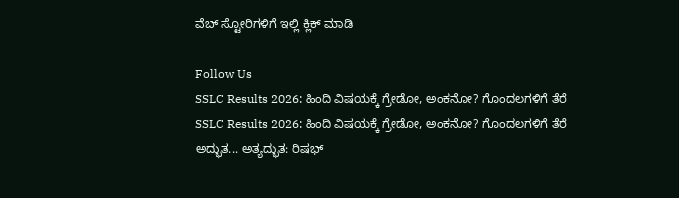ವೆಬ್ ಸ್ಟೋರಿಗಳಿಗೆ ಇಲ್ಲಿ ಕ್ಲಿಕ್ ಮಾಡಿ

Follow Us
SSLC Results 2026: ಹಿಂದಿ ವಿಷಯಕ್ಕೆ ಗ್ರೇಡೋ, ಅಂಕನೋ? ಗೊಂದಲಗಳಿಗೆ ತೆರೆ
SSLC Results 2026: ಹಿಂದಿ ವಿಷಯಕ್ಕೆ ಗ್ರೇಡೋ, ಅಂಕನೋ? ಗೊಂದಲಗಳಿಗೆ ತೆರೆ
ಅದ್ಭುತ... ಅತ್ಯದ್ಭುತ: ರಿಷಭ್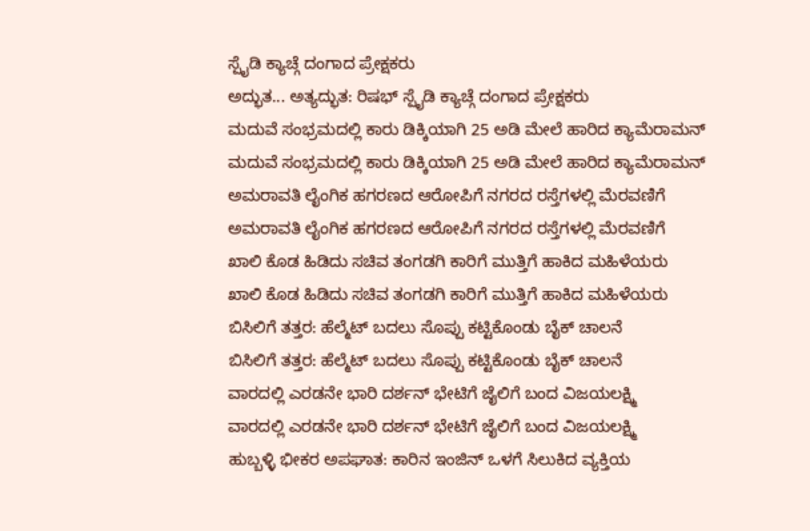ಸ್ಪೈಡಿ ಕ್ಯಾಚ್ಗೆ ದಂಗಾದ ಪ್ರೇಕ್ಷಕರು
ಅದ್ಭುತ... ಅತ್ಯದ್ಭುತ: ರಿಷಭ್ ಸ್ಪೈಡಿ ಕ್ಯಾಚ್ಗೆ ದಂಗಾದ ಪ್ರೇಕ್ಷಕರು
ಮದುವೆ ಸಂಭ್ರಮದಲ್ಲಿ ಕಾರು ಡಿಕ್ಕಿಯಾಗಿ 25 ಅಡಿ ಮೇಲೆ ಹಾರಿದ ಕ್ಯಾಮೆರಾಮನ್
ಮದುವೆ ಸಂಭ್ರಮದಲ್ಲಿ ಕಾರು ಡಿಕ್ಕಿಯಾಗಿ 25 ಅಡಿ ಮೇಲೆ ಹಾರಿದ ಕ್ಯಾಮೆರಾಮನ್
ಅಮರಾವತಿ ಲೈಂಗಿಕ ಹಗರಣದ ಆರೋಪಿಗೆ ನಗರದ ರಸ್ತೆಗಳಲ್ಲಿ ಮೆರವಣಿಗೆ
ಅಮರಾವತಿ ಲೈಂಗಿಕ ಹಗರಣದ ಆರೋಪಿಗೆ ನಗರದ ರಸ್ತೆಗಳಲ್ಲಿ ಮೆರವಣಿಗೆ
ಖಾಲಿ ಕೊಡ ಹಿಡಿದು ಸಚಿವ ತಂಗಡಗಿ ಕಾರಿಗೆ ಮುತ್ತಿಗೆ ಹಾಕಿದ ಮಹಿಳೆಯರು
ಖಾಲಿ ಕೊಡ ಹಿಡಿದು ಸಚಿವ ತಂಗಡಗಿ ಕಾರಿಗೆ ಮುತ್ತಿಗೆ ಹಾಕಿದ ಮಹಿಳೆಯರು
ಬಿಸಿಲಿಗೆ ತತ್ತರ: ಹೆಲ್ಮೆಟ್ ಬದಲು ಸೊಪ್ಪು ಕಟ್ಟಿಕೊಂಡು ಬೈಕ್ ಚಾಲನೆ
ಬಿಸಿಲಿಗೆ ತತ್ತರ: ಹೆಲ್ಮೆಟ್ ಬದಲು ಸೊಪ್ಪು ಕಟ್ಟಿಕೊಂಡು ಬೈಕ್ ಚಾಲನೆ
ವಾರದಲ್ಲಿ ಎರಡನೇ ಭಾರಿ ದರ್ಶನ್ ಭೇಟಿಗೆ ಜೈಲಿಗೆ ಬಂದ ವಿಜಯಲಕ್ಷ್ಮಿ
ವಾರದಲ್ಲಿ ಎರಡನೇ ಭಾರಿ ದರ್ಶನ್ ಭೇಟಿಗೆ ಜೈಲಿಗೆ ಬಂದ ವಿಜಯಲಕ್ಷ್ಮಿ
ಹುಬ್ಬಳ್ಳಿ ಭೀಕರ ಅಪಘಾತ: ಕಾರಿನ ಇಂಜಿನ್ ಒಳಗೆ ಸಿಲುಕಿದ ವ್ಯಕ್ತಿಯ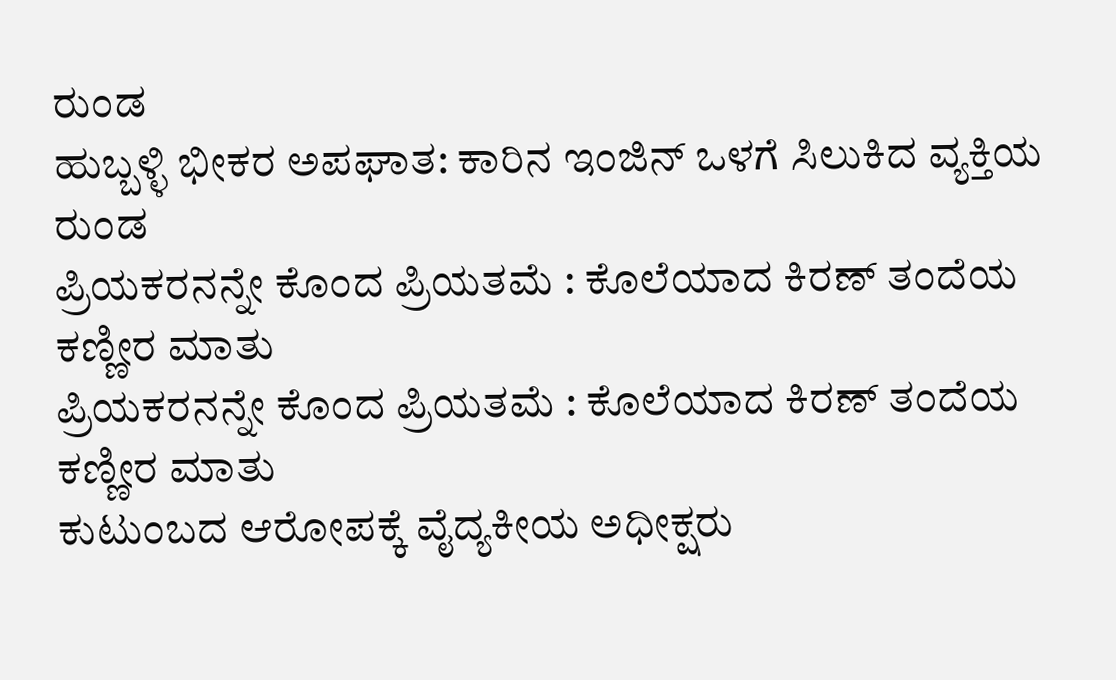ರುಂಡ
ಹುಬ್ಬಳ್ಳಿ ಭೀಕರ ಅಪಘಾತ: ಕಾರಿನ ಇಂಜಿನ್ ಒಳಗೆ ಸಿಲುಕಿದ ವ್ಯಕ್ತಿಯ ರುಂಡ
ಪ್ರಿಯಕರನನ್ನೇ ಕೊಂದ ಪ್ರಿಯತಮೆ : ಕೊಲೆಯಾದ ಕಿರಣ್ ತಂದೆಯ ಕಣ್ಣೀರ ಮಾತು
ಪ್ರಿಯಕರನನ್ನೇ ಕೊಂದ ಪ್ರಿಯತಮೆ : ಕೊಲೆಯಾದ ಕಿರಣ್ ತಂದೆಯ ಕಣ್ಣೀರ ಮಾತು
ಕುಟುಂಬದ ಆರೋಪಕ್ಕೆ ವೈದ್ಯಕೀಯ ಅಧೀಕ್ಷರು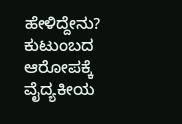ಹೇಳಿದ್ದೇನು?
ಕುಟುಂಬದ ಆರೋಪಕ್ಕೆ ವೈದ್ಯಕೀಯ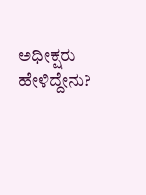ಅಧೀಕ್ಷರು ಹೇಳಿದ್ದೇನು?